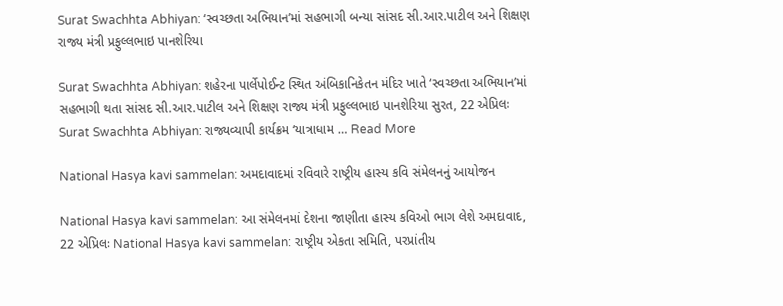Surat Swachhta Abhiyan: ‘સ્વચ્છતા અભિયાન’માં સહભાગી બન્યા સાંસદ સી.આર.પાટીલ અને શિક્ષણ રાજ્ય મંત્રી પ્રફુલ્લભાઇ પાનશેરિયા

Surat Swachhta Abhiyan: શહેરના પાર્લેપોઈન્ટ સ્થિત અંબિકાનિકેતન મંદિર ખાતે ‘સ્વચ્છતા અભિયાન’માં સહભાગી થતા સાંસદ સી.આર.પાટીલ અને શિક્ષણ રાજ્ય મંત્રી પ્રફુલ્લભાઇ પાનશેરિયા સુરત, 22 એપ્રિલઃ Surat Swachhta Abhiyan: રાજ્યવ્યાપી કાર્યક્રમ ‘યાત્રાધામ … Read More

National Hasya kavi sammelan: અમદાવાદમાં રવિવારે રાષ્ટ્રીય હાસ્ય કવિ સંમેલનનું આયોજન

National Hasya kavi sammelan: આ સંમેલનમાં દેશના જાણીતા હાસ્ય કવિઓ ભાગ લેશે અમદાવાદ, 22 એપ્રિલઃ National Hasya kavi sammelan: રાષ્ટ્રીય એકતા સમિતિ, પરપ્રાંતીય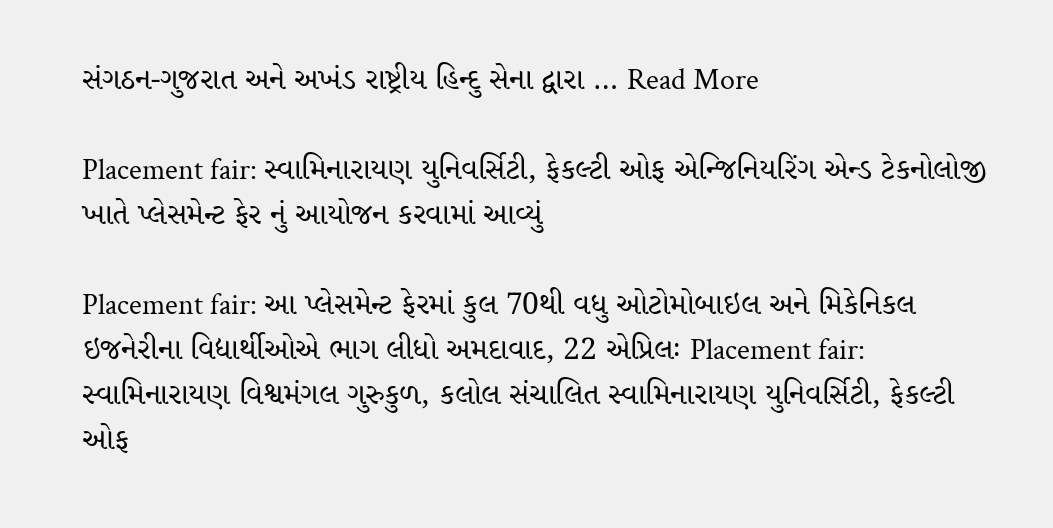સંગઠન-ગુજરાત અને અખંડ રાષ્ટ્રીય હિન્દુ સેના દ્વારા … Read More

Placement fair: સ્વામિનારાયણ યુનિવર્સિટી, ફેકલ્ટી ઓફ એન્જિનિયરિંગ એન્ડ ટેકનોલોજી ખાતે પ્લેસમેન્ટ ફેર નું આયોજન કરવામાં આવ્યું

Placement fair: આ પ્લેસમેન્ટ ફેરમાં કુલ 70થી વધુ ઓટોમોબાઇલ અને મિકેનિકલ ઇજનેરીના વિદ્યાર્થીઓએ ભાગ લીધો અમદાવાદ, 22 એપ્રિલઃ Placement fair: સ્વામિનારાયણ વિશ્વમંગલ ગુરુકુળ, કલોલ સંચાલિત સ્વામિનારાયણ યુનિવર્સિટી, ફેકલ્ટી ઓફ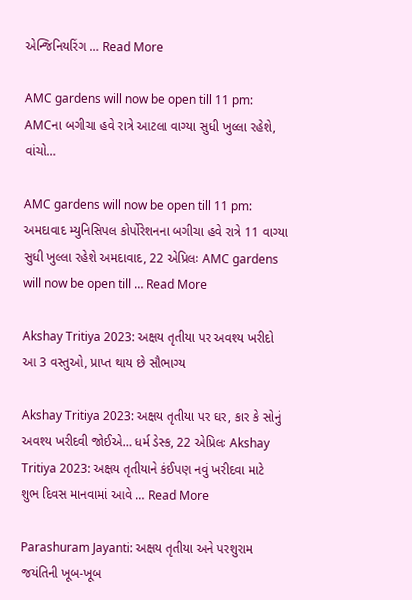એન્જિનિયરિંગ … Read More

AMC gardens will now be open till 11 pm: AMCના બગીચા હવે રાત્રે આટલા વાગ્યા સુધી ખુલ્લા રહેશે, વાંચો…

AMC gardens will now be open till 11 pm: અમદાવાદ મ્યુનિસિપલ કોર્પોરેશનના બગીચા હવે રાત્રે 11 વાગ્યા સુધી ખુલ્લા રહેશે અમદાવાદ, 22 એપ્રિલઃ AMC gardens will now be open till … Read More

Akshay Tritiya 2023: અક્ષય તૃતીયા પર અવશ્ય ખરીદો આ 3 વસ્તુઓ, પ્રાપ્ત થાય છે સૌભાગ્ય

Akshay Tritiya 2023: અક્ષય તૃતીયા પર ઘર, કાર કે સોનું અવશ્ય ખરીદવી જોઈએ… ધર્મ ડેસ્ક, 22 એપ્રિલઃ Akshay Tritiya 2023: અક્ષય તૃતીયાને કંઈપણ નવું ખરીદવા માટે શુભ દિવસ માનવામાં આવે … Read More

Parashuram Jayanti: અક્ષય તૃતીયા અને પરશુરામ જયંતિની ખૂબ-ખૂબ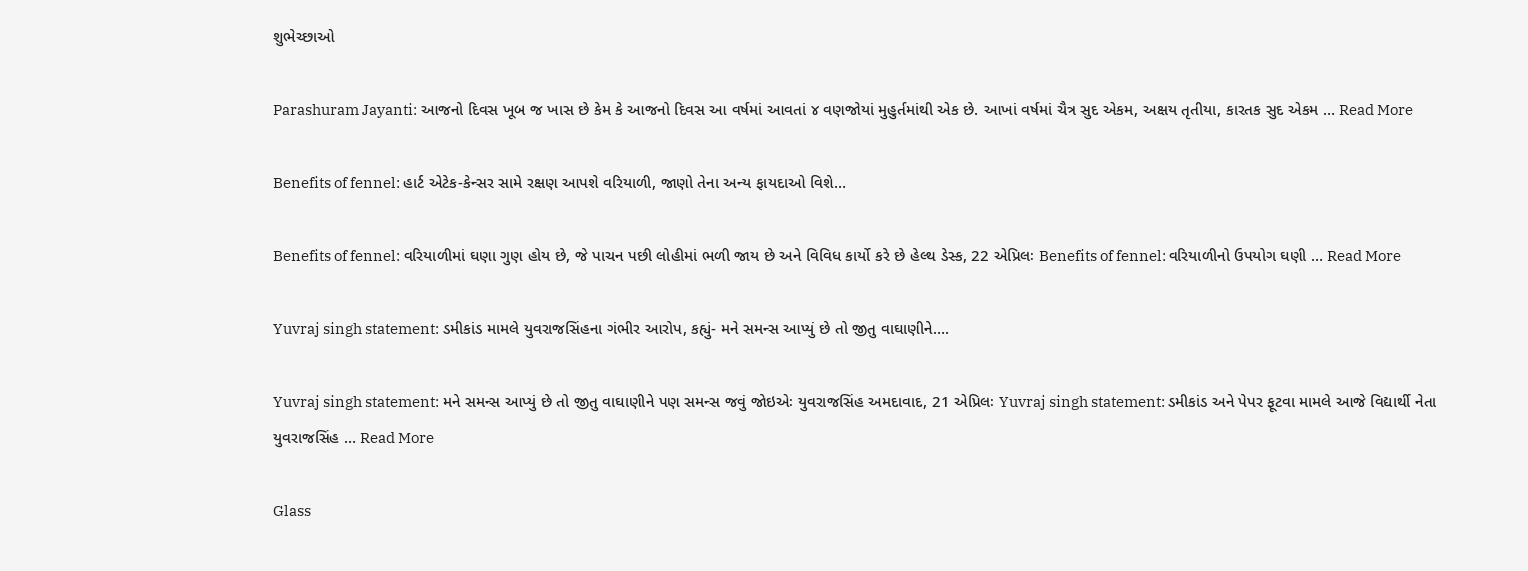શુભેચ્છાઓ

Parashuram Jayanti: આજનો દિવસ ખૂબ જ ખાસ છે કેમ કે આજનો દિવસ આ વર્ષમાં આવતાં ૪ વણજોયાં મુહુર્તમાંથી એક છે. આખાં વર્ષમાં ચૈત્ર સુદ એકમ, અક્ષય તૃતીયા, કારતક સુદ એકમ … Read More

Benefits of fennel: હાર્ટ એટેક-કેન્સર સામે રક્ષણ આપશે વરિયાળી, જાણો તેના અન્ય ફાયદાઓ વિશે…

Benefits of fennel: વરિયાળીમાં ઘણા ગુણ હોય છે, જે પાચન પછી લોહીમાં ભળી જાય છે અને વિવિધ કાર્યો કરે છે હેલ્થ ડેસ્ક, 22 એપ્રિલઃ Benefits of fennel: વરિયાળીનો ઉપયોગ ઘણી … Read More

Yuvraj singh statement: ડમીકાંડ મામલે યુવરાજસિંહના ગંભીર આરોપ, કહ્યું- મને સમન્સ આપ્યું છે તો જીતુ વાઘાણીને….

Yuvraj singh statement: મને સમન્સ આપ્યું છે તો જીતુ વાઘાણીને પણ સમન્સ જવું જોઇએઃ યુવરાજસિંહ અમદાવાદ, 21 એપ્રિલઃ Yuvraj singh statement: ડમીકાંડ અને પેપર ફૂટવા મામલે આજે વિદ્યાર્થી નેતા યુવરાજસિંહ … Read More

Glass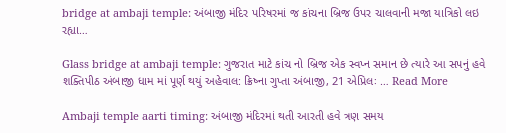bridge at ambaji temple: અંબાજી મંદિર પરિષરમાં જ કાંચના બ્રિજ ઉપર ચાલવાની મજા યાત્રિકો લઇ રહ્યા…

Glass bridge at ambaji temple: ગુજરાત માટે કાંચ નો બ્રિજ એક સ્વપ્ન સમાન છે ત્યારે આ સપનું હવે શક્તિપીઠ અંબાજી ધામ માં પૂર્ણ થયું અહેવાલ: ક્રિષ્ના ગુપ્તા અંબાજી, 21 એપ્રિલઃ … Read More

Ambaji temple aarti timing: અંબાજી મંદિરમાં થતી આરતી હવે ત્રણ સમય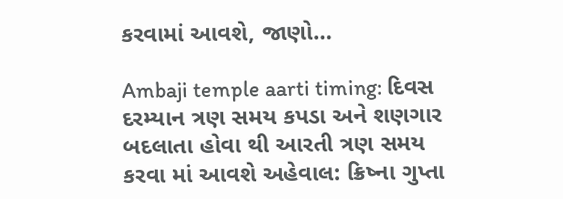કરવામાં આવશે, જાણો…

Ambaji temple aarti timing: દિવસ દરમ્યાન ત્રણ સમય કપડા અને શણગાર બદલાતા હોવા થી આરતી ત્રણ સમય કરવા માં આવશે અહેવાલ: ક્રિષ્ના ગુપ્તા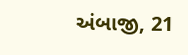અંબાજી, 21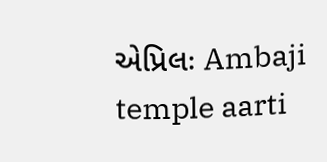એપ્રિલઃ Ambaji temple aarti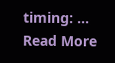timing: … Read More